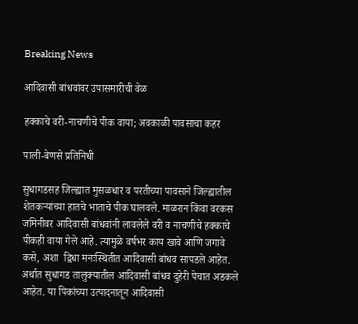Breaking News

आदिवासी बांधवांवर उपासमारीची वेळ

हक्काचे वरी-नाचणीचे पीक वाया; अवकाळी पावसाचा कहर

पाली-बेणसे प्रतिनिधी

सुधागडसह जिल्ह्यात मुसळधार व परतीच्या पावसाने जिल्ह्यातील शेतकर्‍यांच्या हातचे भाताचे पीक घालवले. माळरान किंवा वरकस जमिनीवर आदिवासी बांधवांनी लावलेले वरी व नाचणीचे हक्काचे पीकही वाया गेले आहे. त्यामुळे वर्षभर काय खावे आणि जगावे कसे, अशा  द्विधा मनःस्थितीत आदिवासी बांधव सापडले आहेत. अर्थात सुधागड तालुक्यातील आदिवासी बांधव दुहेरी पेचात अडकले आहेत. या पिकांच्या उत्पादनातून आदिवासी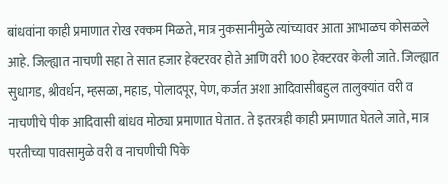बांधवांना काही प्रमाणात रोख रक्कम मिळते, मात्र नुकसानीमुळे त्यांच्यावर आता आभाळच कोसळले आहे. जिल्ह्यात नाचणी सहा ते सात हजार हेक्टरवर होते आणि वरी 100 हेक्टरवर केली जाते. जिल्ह्यात सुधागड, श्रीवर्धन, म्हसळा, महाड, पोलादपूर, पेण, कर्जत अशा आदिवासीबहुल तालुक्यांत वरी व नाचणीचे पीक आदिवासी बांधव मोठ्या प्रमाणात घेतात. ते इतरत्रही काही प्रमाणात घेतले जाते, मात्र परतीच्या पावसामुळे वरी व नाचणीची पिके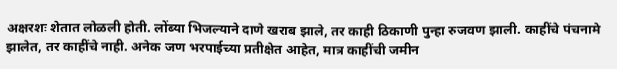अक्षरशः शेतात लोळली होती. लोंब्या भिजल्याने दाणे खराब झाले, तर काही ठिकाणी पुन्हा रुजवण झाली. काहींचे पंचनामे झालेत, तर काहींचे नाही. अनेक जण भरपाईच्या प्रतीक्षेत आहेत, मात्र काहींची जमीन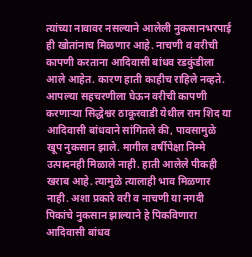त्यांच्या नावावर नसल्याने आलेली नुकसानभरपाई ही खोतांनाच मिळणार आहे. नाचणी व वरीची कापणी करताना आदिवासी बांधव रडकुंडीला आले आहेत. कारण हाती काहीच राहिले नव्हते. आपल्या सहचरणीला घेऊन वरीची कापणी करणार्‍या सिद्धेश्वर ठाकूरवाडी येथील राम शिद या आदिवासी बांधवाने सांगितले की, पावसामुळे खूप नुकसान झाले. मागील वर्षीपेक्षा निम्मे उत्पादनही मिळाले नाही. हाती आलेले पीकही खराब आहे. त्यामुळे त्यालाही भाव मिळणार नाही. अशा प्रकारे वरी व नाचणी या नगदी पिकांचे नुकसान झाल्याने हे पिकविणारा आदिवासी बांधव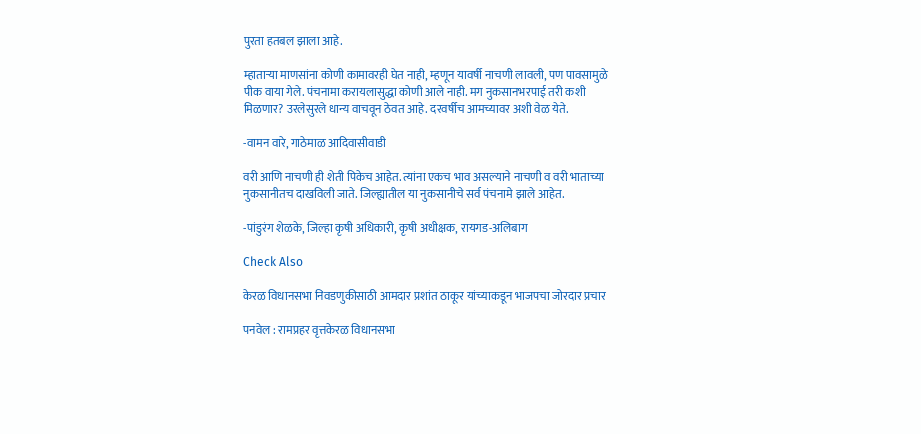पुरता हतबल झाला आहे.

म्हातार्‍या माणसांना कोणी कामावरही घेत नाही, म्हणून यावर्षी नाचणी लावली, पण पावसामुळे पीक वाया गेले. पंचनामा करायलासुद्धा कोणी आले नाही. मग नुकसानभरपाई तरी कशी मिळणार? उरलेसुरले धान्य वाचवून ठेवत आहे. दरवर्षीच आमच्यावर अशी वेळ येते.

-वामन वारे, गाठेमाळ आदिवासीवाडी

वरी आणि नाचणी ही शेती पिकेच आहेत. त्यांना एकच भाव असल्याने नाचणी व वरी भाताच्या नुकसानीतच दाखविली जाते. जिल्ह्यातील या नुकसानीचे सर्व पंचनामे झाले आहेत.

-पांडुरंग शेळके, जिल्हा कृषी अधिकारी, कृषी अधीक्षक, रायगड-अलिबाग

Check Also

केरळ विधानसभा निवडणुकीसाठी आमदार प्रशांत ठाकूर यांच्याकडून भाजपचा जोरदार प्रचार

पनवेल : रामप्रहर वृत्तकेरळ विधानसभा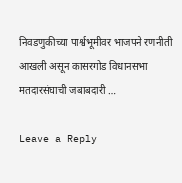निवडणुकीच्या पार्श्वभूमीवर भाजपने रणनीती आखली असून कासरगोड विधानसभा मतदारसंघाची जबाबदारी …

Leave a Reply